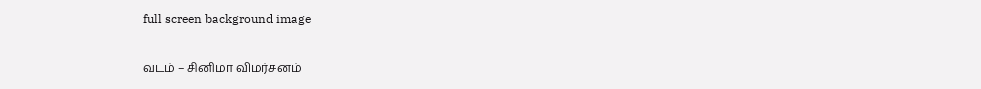full screen background image

வடம் – சினிமா விமர்சனம்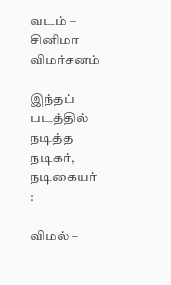வடம் – சினிமா விமர்சனம்

இந்தப் படத்தில் நடித்த நடிகர், நடிகையர் :

விமல் –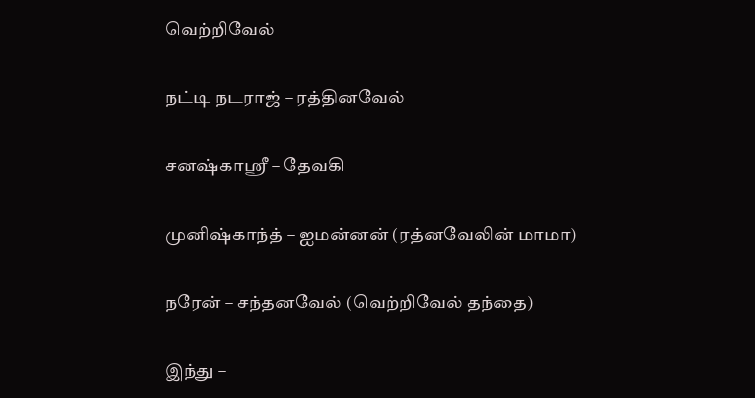வெற்றிவேல்

நட்டி நடராஜ் – ரத்தினவேல்

சனஷ்காஸ்ரீ – தேவகி

முனிஷ்காந்த் – ஐமன்னன் (ரத்னவேலின் மாமா)

நரேன் – சந்தனவேல் (வெற்றிவேல் தந்தை)

இந்து –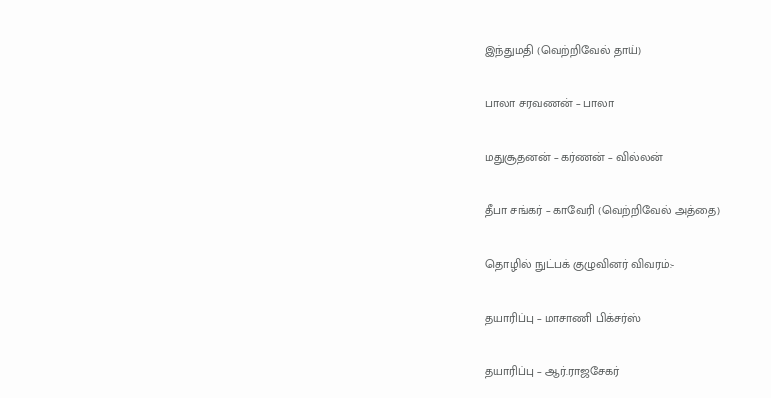இந்துமதி (வெற்றிவேல் தாய்)

பாலா சரவணன் – பாலா

மதுசூதனன் – கர்ணன் – வில்லன்

தீபா சங்கர் – காவேரி (வெற்றிவேல் அத்தை)

தொழில் நுட்பக் குழுவினர் விவரம்:-

தயாரிப்பு – மாசாணி பிக்சர்ஸ்

தயாரிப்பு – ஆர்.ராஜசேகர்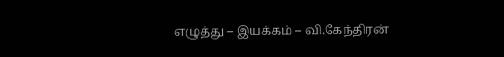எழுத்து – இயக்கம் – வி.கேந்திரன்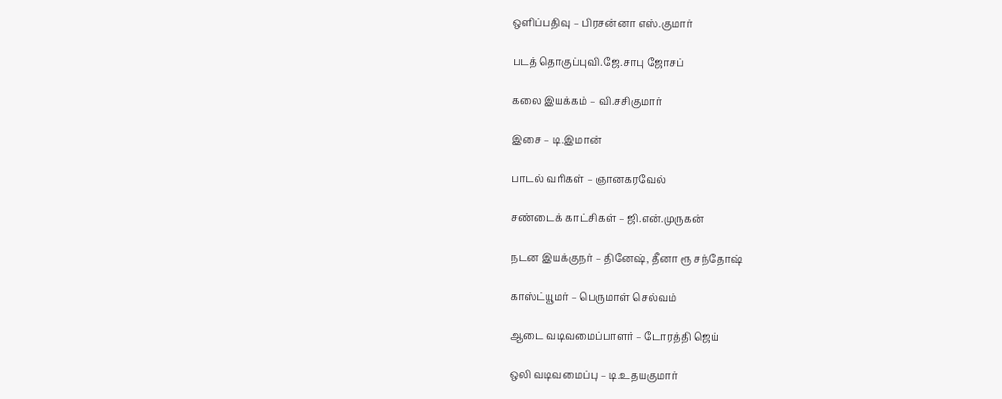ஒளிப்பதிவு – பிரசன்னா எஸ்.குமார்

படத் தொகுப்புவி.ஜே.சாபு ஜோசப்

கலை இயக்கம் – வி.சசிகுமார்

இசை – டி.இமான்

பாடல் வரிகள் – ஞானகரவேல்

சண்டைக் காட்சிகள் – ஜி.என்.முருகன்

நடன இயக்குநர் – தினேஷ், தீனா ரூ சந்தோஷ்

காஸ்ட்யூமர் – பெருமாள் செல்வம்

ஆடை வடிவமைப்பாளர் – டோரத்தி ஜெய்

ஒலி வடிவமைப்பு – டி.உதயகுமார்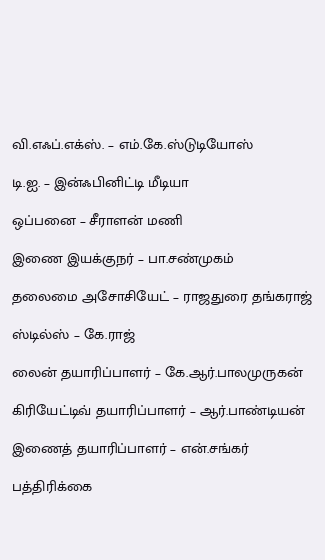வி.எஃப்.எக்ஸ். – எம்.கே.ஸ்டுடியோஸ்

டி.ஐ. – இன்ஃபினிட்டி மீடியா

ஒப்பனை – சீராளன் மணி

இணை இயக்குநர் – பா.சண்முகம்

தலைமை அசோசியேட் – ராஜதுரை தங்கராஜ்

ஸ்டில்ஸ் – கே.ராஜ்

லைன் தயாரிப்பாளர் – கே.ஆர்.பாலமுருகன்

கிரியேட்டிவ் தயாரிப்பாளர் – ஆர்.பாண்டியன்

இணைத் தயாரிப்பாளர் – என்.சங்கர்

பத்திரிக்கை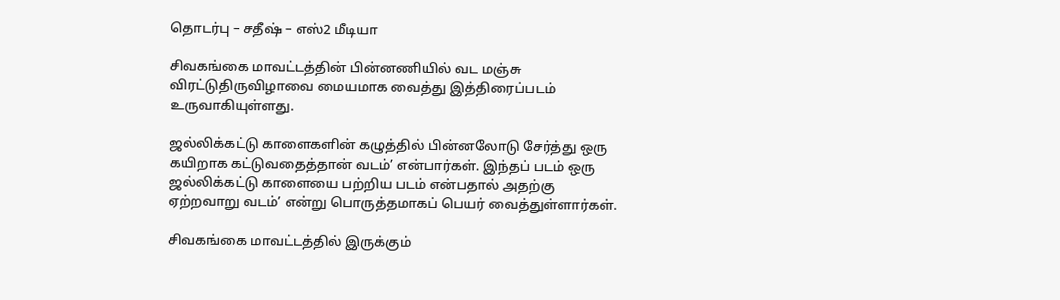தொடர்பு – சதீஷ் – எஸ்2 மீடியா

சிவகங்கை மாவட்டத்தின் பின்னணியில் வட மஞ்சு விரட்டுதிருவிழாவை மையமாக வைத்து இத்திரைப்படம் உருவாகியுள்ளது.

ஜல்லிக்கட்டு காளைகளின் கழுத்தில் பின்னலோடு சேர்த்து ஒரு கயிறாக கட்டுவதைத்தான் வடம்’ என்பார்கள். இந்தப் படம் ஒரு ஜல்லிக்கட்டு காளையை பற்றிய படம் என்பதால் அதற்கு ஏற்றவாறு வடம்’ என்று பொருத்தமாகப் பெயர் வைத்துள்ளார்கள்.

சிவகங்கை மாவட்டத்தில் இருக்கும்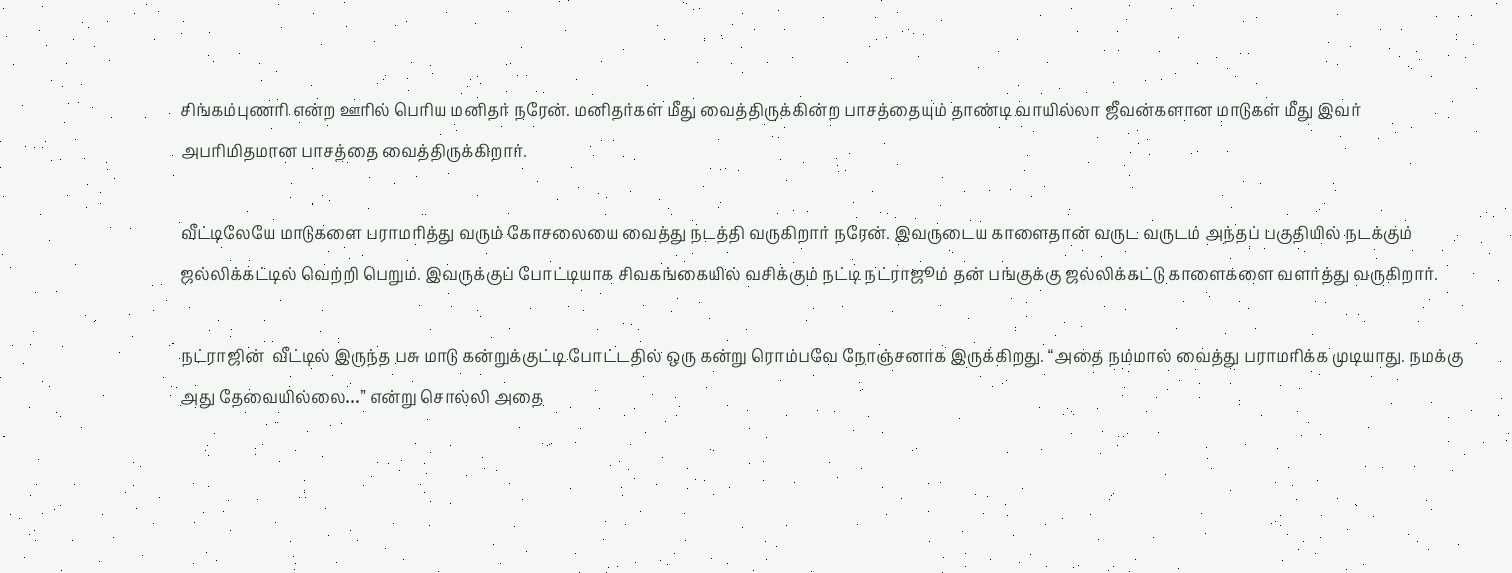சிங்கம்புணரி என்ற ஊரில் பெரிய மனிதர் நரேன். மனிதர்கள் மீது வைத்திருக்கின்ற பாசத்தையும் தாண்டி வாயில்லா ஜீவன்களான மாடுகள் மீது இவர் அபரிமிதமான பாசத்தை வைத்திருக்கிறார்.

வீட்டிலேயே மாடுகளை பராமரித்து வரும் கோசலையை வைத்து நடத்தி வருகிறார் நரேன். இவருடைய காளைதான் வருட வருடம் அந்தப் பகுதியில் நடக்கும் ஜல்லிக்கட்டில் வெற்றி பெறும். இவருக்குப் போட்டியாக சிவகங்கையில் வசிக்கும் நட்டி நட்ராஜூம் தன் பங்குக்கு ஜல்லிக்கட்டு காளைகளை வளர்த்து வருகிறார்.

நட்ராஜின்  வீட்டில் இருந்த பசு மாடு கன்றுக்குட்டி போட்டதில் ஒரு கன்று ரொம்பவே நோஞ்சனாக இருக்கிறது. “அதை நம்மால் வைத்து பராமரிக்க முடியாது. நமக்கு அது தேவையில்லை…” என்று சொல்லி அதை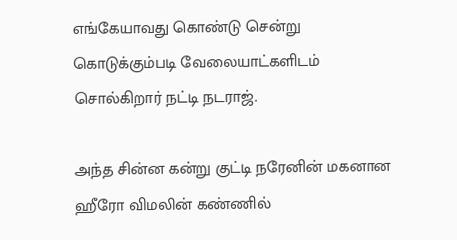எங்கேயாவது கொண்டு சென்று கொடுக்கும்படி வேலையாட்களிடம் சொல்கிறார் நட்டி நடராஜ்.

அந்த சின்ன கன்று குட்டி நரேனின் மகனான ஹீரோ விமலின் கண்ணில்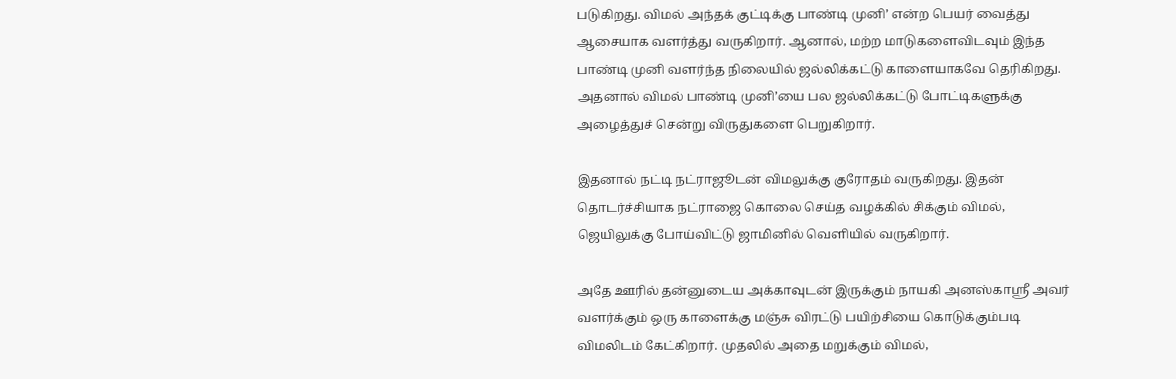படுகிறது. விமல் அந்தக் குட்டிக்கு பாண்டி முனி’ என்ற பெயர் வைத்து  ஆசையாக வளர்த்து வருகிறார். ஆனால், மற்ற மாடுகளைவிடவும் இந்த பாண்டி முனி வளர்ந்த நிலையில் ஜல்லிக்கட்டு காளையாகவே தெரிகிறது. அதனால் விமல் பாண்டி முனி’யை பல ஜல்லிக்கட்டு போட்டிகளுக்கு அழைத்துச் சென்று விருதுகளை பெறுகிறார்.

இதனால் நட்டி நட்ராஜூடன் விமலுக்கு குரோதம் வருகிறது. இதன் தொடர்ச்சியாக நட்ராஜை கொலை செய்த வழக்கில் சிக்கும் விமல், ஜெயிலுக்கு போய்விட்டு ஜாமினில் வெளியில் வருகிறார்.

அதே ஊரில் தன்னுடைய அக்காவுடன் இருக்கும் நாயகி அனஸ்காஸ்ரீ அவர் வளர்க்கும் ஒரு காளைக்கு மஞ்சு விரட்டு பயிற்சியை கொடுக்கும்படி விமலிடம் கேட்கிறார். முதலில் அதை மறுக்கும் விமல்,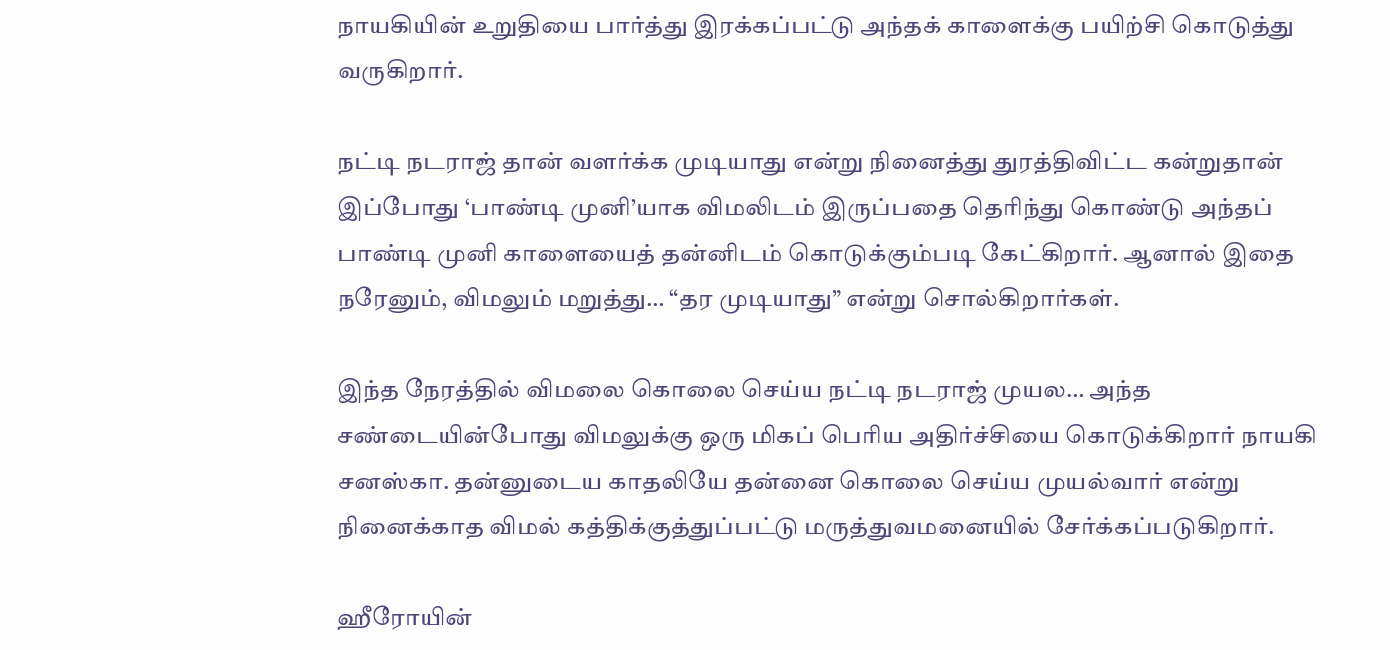நாயகியின் உறுதியை பார்த்து இரக்கப்பட்டு அந்தக் காளைக்கு பயிற்சி கொடுத்து வருகிறார்.

நட்டி நடராஜ் தான் வளர்க்க முடியாது என்று நினைத்து துரத்திவிட்ட கன்றுதான் இப்போது ‘பாண்டி முனி’யாக விமலிடம் இருப்பதை தெரிந்து கொண்டு அந்தப் பாண்டி முனி காளையைத் தன்னிடம் கொடுக்கும்படி கேட்கிறார். ஆனால் இதை நரேனும், விமலும் மறுத்து… “தர முடியாது” என்று சொல்கிறார்கள்.

இந்த நேரத்தில் விமலை கொலை செய்ய நட்டி நடராஜ் முயல… அந்த சண்டையின்போது விமலுக்கு ஒரு மிகப் பெரிய அதிர்ச்சியை கொடுக்கிறார் நாயகி சனஸ்கா. தன்னுடைய காதலியே தன்னை கொலை செய்ய முயல்வார் என்று நினைக்காத விமல் கத்திக்குத்துப்பட்டு மருத்துவமனையில் சேர்க்கப்படுகிறார்.

ஹீரோயின்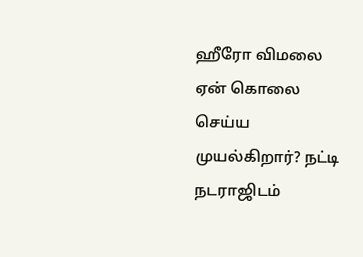ஹீரோ விமலை ஏன் கொலை செய்ய முயல்கிறார்? நட்டி நடராஜிடம்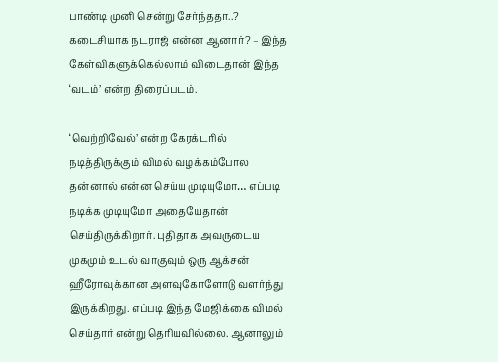பாண்டி முனி சென்று சேர்ந்ததா..? கடைசியாக நடராஜ் என்ன ஆனார்? – இந்த கேள்விகளுக்கெல்லாம் விடைதான் இந்த ‘வடம்’ என்ற திரைப்படம்.

‘வெற்றிவேல்’ என்ற கேரக்டரில் நடித்திருக்கும் விமல் வழக்கம்போல தன்னால் என்ன செய்ய முடியுமோ… எப்படி நடிக்க முடியுமோ அதையேதான் செய்திருக்கிறார். புதிதாக அவருடைய முகமும் உடல் வாகுவும் ஒரு ஆக்சன் ஹீரோவுக்கான அளவுகோளோடு வளர்ந்து இருக்கிறது. எப்படி இந்த மேஜிக்கை விமல் செய்தார் என்று தெரியவில்லை. ஆனாலும்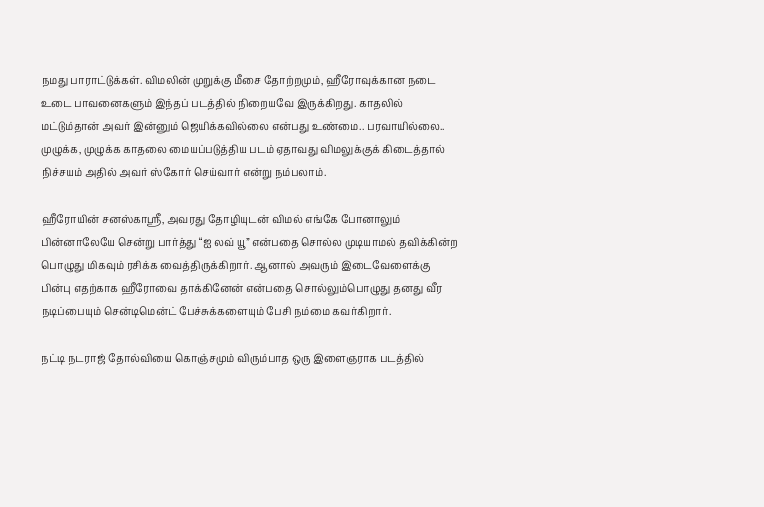நமது பாராட்டுக்கள். விமலின் முறுக்கு மீசை தோற்றமும், ஹீரோவுக்கான நடை உடை பாவனைகளும் இந்தப் படத்தில் நிறையவே இருக்கிறது. காதலில் மட்டும்தான் அவர் இன்னும் ஜெயிக்கவில்லை என்பது உண்மை.. பரவாயில்லை.. முழுக்க, முழுக்க காதலை மையப்படுத்திய படம் ஏதாவது விமலுக்குக் கிடைத்தால் நிச்சயம் அதில் அவர் ஸ்கோர் செய்வார் என்று நம்பலாம்.

ஹீரோயின் சனஸ்காஸ்ரீ, அவரது தோழியுடன் விமல் எங்கே போனாலும் பின்னாலேயே சென்று பார்த்து “ஐ லவ் யூ” என்பதை சொல்ல முடியாமல் தவிக்கின்ற பொழுது மிகவும் ரசிக்க வைத்திருக்கிறார். ஆனால் அவரும் இடைவேளைக்கு பின்பு எதற்காக ஹீரோவை தாக்கினேன் என்பதை சொல்லும்பொழுது தனது வீர நடிப்பையும் சென்டிமென்ட் பேச்சுக்களையும் பேசி நம்மை கவர்கிறார்.

நட்டி நடராஜ் தோல்வியை கொஞ்சமும் விரும்பாத ஒரு இளைஞராக படத்தில்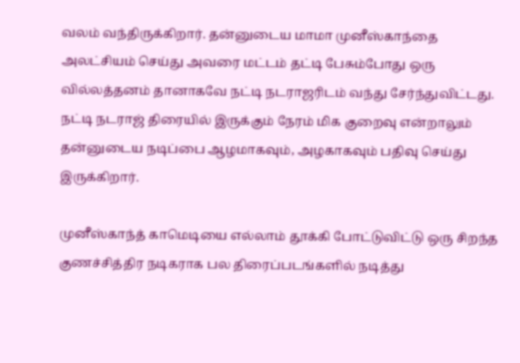வலம் வந்திருக்கிறார். தன்னுடைய மாமா முனீஸ்காந்தை அலட்சியம் செய்து அவரை மட்டம் தட்டி பேசும்போது ஒரு வில்லத்தனம் தானாகவே நட்டி நடராஜரிடம் வந்து சேர்ந்துவிட்டது. நட்டி நடராஜ் திரையில் இருக்கும் நேரம் மிக குறைவு என்றாலும் தன்னுடைய நடிப்பை ஆழமாகவும், அழகாகவும் பதிவு செய்து இருக்கிறார்.

முனீஸ்காந்த் காமெடியை எல்லாம் தூக்கி போட்டுவிட்டு ஒரு சிறந்த குணச்சித்திர நடிகராக பல திரைப்படங்களில் நடித்து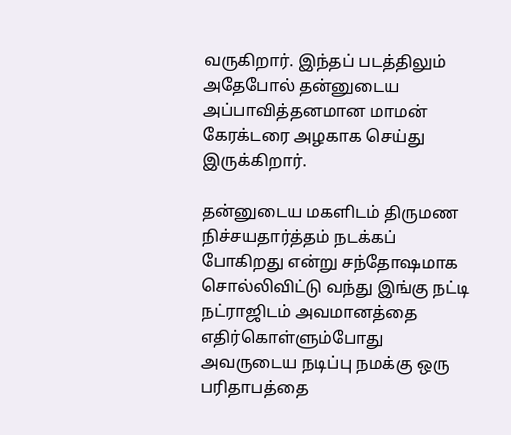வருகிறார். இந்தப் படத்திலும் அதேபோல் தன்னுடைய அப்பாவித்தனமான மாமன் கேரக்டரை அழகாக செய்து இருக்கிறார்.

தன்னுடைய மகளிடம் திருமண நிச்சயதார்த்தம் நடக்கப் போகிறது என்று சந்தோஷமாக சொல்லிவிட்டு வந்து இங்கு நட்டி நட்ராஜிடம் அவமானத்தை எதிர்கொள்ளும்போது அவருடைய நடிப்பு நமக்கு ஒரு பரிதாபத்தை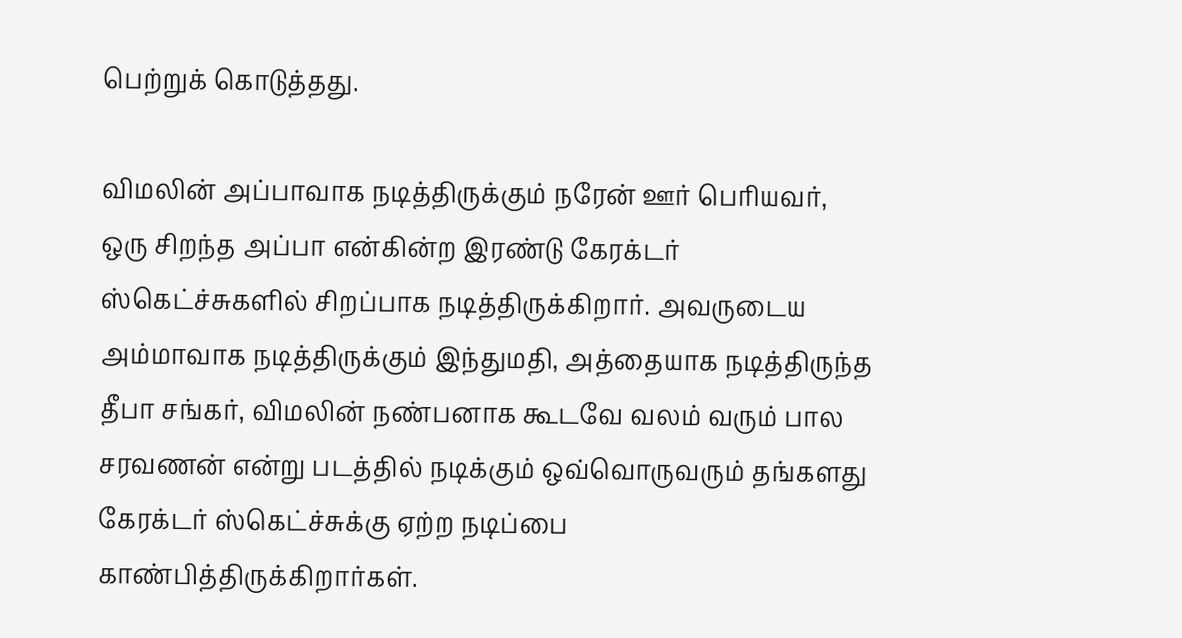பெற்றுக் கொடுத்தது.

விமலின் அப்பாவாக நடித்திருக்கும் நரேன் ஊர் பெரியவர், ஒரு சிறந்த அப்பா என்கின்ற இரண்டு கேரக்டர் ஸ்கெட்ச்சுகளில் சிறப்பாக நடித்திருக்கிறார். அவருடைய அம்மாவாக நடித்திருக்கும் இந்துமதி, அத்தையாக நடித்திருந்த தீபா சங்கர், விமலின் நண்பனாக கூடவே வலம் வரும் பால சரவணன் என்று படத்தில் நடிக்கும் ஒவ்வொருவரும் தங்களது கேரக்டர் ஸ்கெட்ச்சுக்கு ஏற்ற நடிப்பை காண்பித்திருக்கிறார்கள்.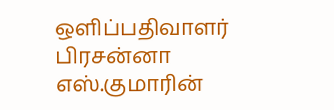ஒளிப்பதிவாளர் பிரசன்னா எஸ்.குமாரின்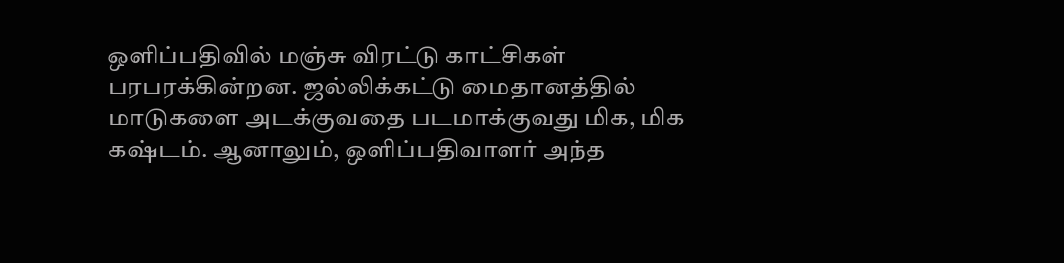ஒளிப்பதிவில் மஞ்சு விரட்டு காட்சிகள் பரபரக்கின்றன. ஜல்லிக்கட்டு மைதானத்தில் மாடுகளை அடக்குவதை படமாக்குவது மிக, மிக கஷ்டம். ஆனாலும், ஒளிப்பதிவாளர் அந்த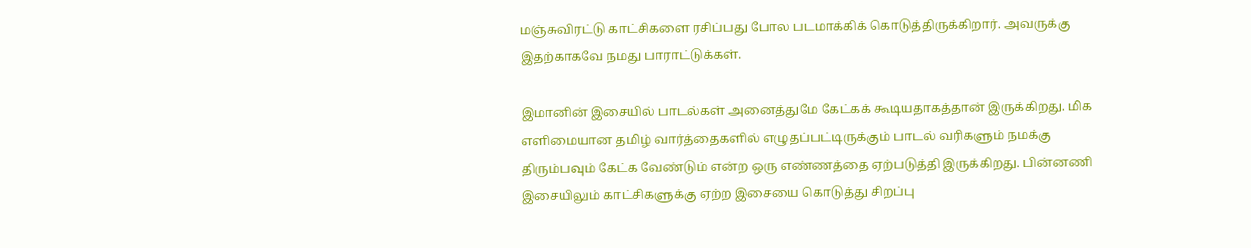மஞ்சுவிரட்டு காட்சிகளை ரசிப்பது போல படமாக்கிக் கொடுத்திருக்கிறார். அவருக்கு இதற்காகவே நமது பாராட்டுக்கள்.

இமானின் இசையில் பாடல்கள் அனைத்துமே கேட்கக் கூடியதாகத்தான் இருக்கிறது. மிக எளிமையான தமிழ் வார்த்தைகளில் எழுதப்பட்டிருக்கும் பாடல் வரிகளும் நமக்கு திரும்பவும் கேட்க வேண்டும் என்ற ஒரு எண்ணத்தை ஏற்படுத்தி இருக்கிறது. பின்னணி இசையிலும் காட்சிகளுக்கு ஏற்ற இசையை கொடுத்து சிறப்பு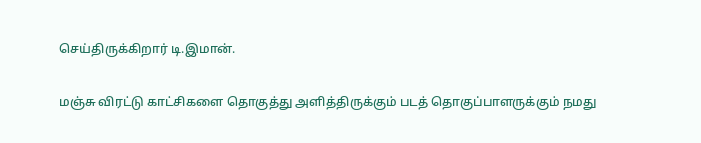செய்திருக்கிறார் டி.இமான்.

மஞ்சு விரட்டு காட்சிகளை தொகுத்து அளித்திருக்கும் படத் தொகுப்பாளருக்கும் நமது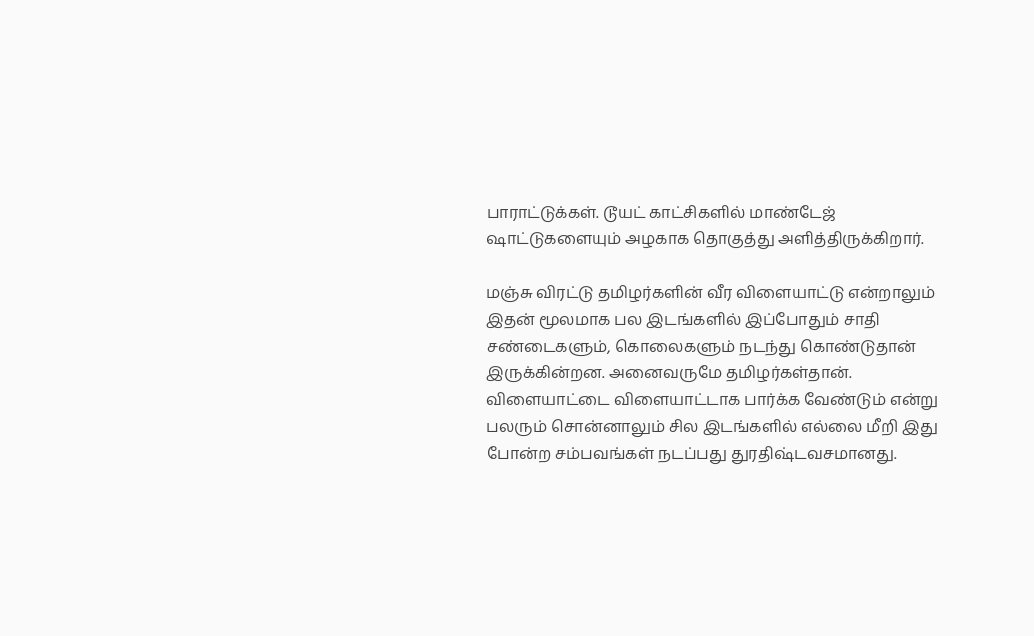பாராட்டுக்கள். டூயட் காட்சிகளில் மாண்டேஜ் ஷாட்டுகளையும் அழகாக தொகுத்து அளித்திருக்கிறார்.

மஞ்சு விரட்டு தமிழர்களின் வீர விளையாட்டு என்றாலும் இதன் மூலமாக பல இடங்களில் இப்போதும் சாதி சண்டைகளும், கொலைகளும் நடந்து கொண்டுதான் இருக்கின்றன. அனைவருமே தமிழர்கள்தான். விளையாட்டை விளையாட்டாக பார்க்க வேண்டும் என்று பலரும் சொன்னாலும் சில இடங்களில் எல்லை மீறி இது போன்ற சம்பவங்கள் நடப்பது துரதிஷ்டவசமானது.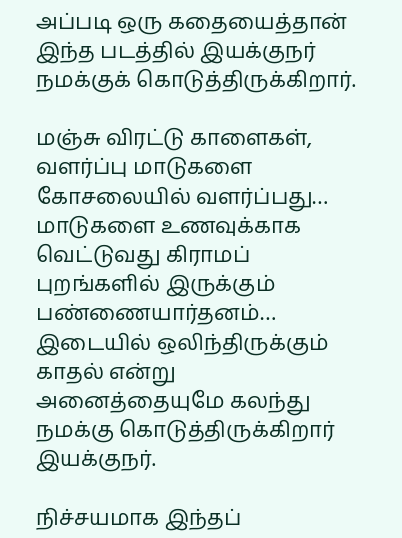அப்படி ஒரு கதையைத்தான் இந்த படத்தில் இயக்குநர் நமக்குக் கொடுத்திருக்கிறார்.

மஞ்சு விரட்டு காளைகள், வளர்ப்பு மாடுகளை கோசலையில் வளர்ப்பது… மாடுகளை உணவுக்காக வெட்டுவது கிராமப் புறங்களில் இருக்கும் பண்ணையார்தனம்… இடையில் ஒலிந்திருக்கும் காதல் என்று அனைத்தையுமே கலந்து நமக்கு கொடுத்திருக்கிறார் இயக்குநர்.

நிச்சயமாக இந்தப்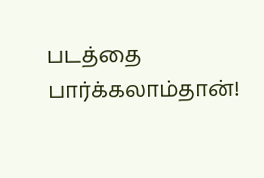படத்தை பார்க்கலாம்தான்!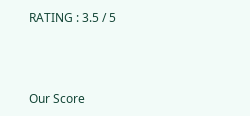RATING : 3.5 / 5



Our Score